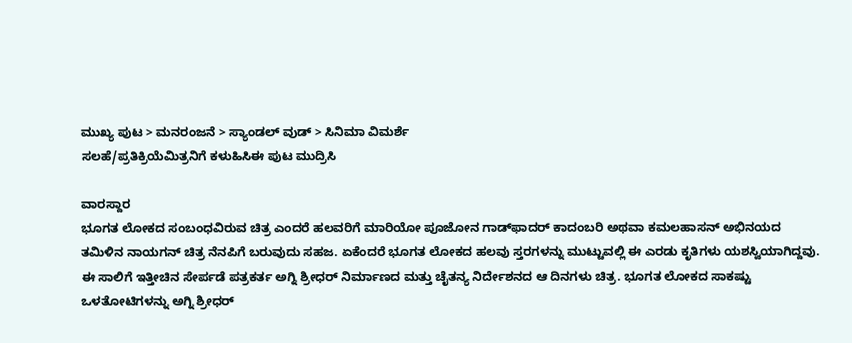ಮುಖ್ಯ ಪುಟ > ಮನರಂಜನೆ > ಸ್ಯಾಂಡಲ್ ವುಡ್ > ಸಿನಿಮಾ ವಿಮರ್ಶೆ
ಸಲಹೆ/ಪ್ರತಿಕ್ರಿಯೆಮಿತ್ರನಿಗೆ ಕಳುಹಿಸಿಈ ಪುಟ ಮುದ್ರಿಸಿ

ವಾರಸ್ದಾರ
ಭೂಗತ ಲೋಕದ ಸಂಬಂಧವಿರುವ ಚಿತ್ರ ಎಂದರೆ ಹಲವರಿಗೆ ಮಾರಿಯೋ ಪೂಜೋನ ಗಾಡ್‌ಫಾದರ್ ಕಾದಂಬರಿ ಅಥವಾ ಕಮಲಹಾಸನ್ ಅಭಿನಯದ ತಮಿಳಿನ ನಾಯಗನ್ ಚಿತ್ರ ನೆನಪಿಗೆ ಬರುವುದು ಸಹಜ. ಏಕೆಂದರೆ ಭೂಗತ ಲೋಕದ ಹಲವು ಸ್ತರಗಳನ್ನು ಮುಟ್ಟುವಲ್ಲಿ ಈ ಎರಡು ಕೃತಿಗಳು ಯಶಸ್ವಿಯಾಗಿದ್ದವು. ಈ ಸಾಲಿಗೆ ಇತ್ತೀಚಿನ ಸೇರ್ಪಡೆ ಪತ್ರಕರ್ತ ಅಗ್ನಿ ಶ್ರೀಧರ್ ನಿರ್ಮಾಣದ ಮತ್ತು ಚೈತನ್ಯ ನಿರ್ದೇಶನದ ಆ ದಿನಗಳು ಚಿತ್ರ. ಭೂಗತ ಲೋಕದ ಸಾಕಷ್ಟು ಒಳತೋಟಿಗಳನ್ನು ಅಗ್ನಿ ಶ್ರೀಧರ್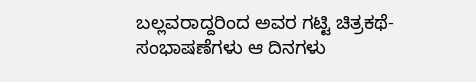ಬಲ್ಲವರಾದ್ದರಿಂದ ಅವರ ಗಟ್ಟಿ ಚಿತ್ರಕಥೆ-ಸಂಭಾಷಣೆಗಳು ಆ ದಿನಗಳು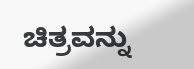ಚಿತ್ರವನ್ನು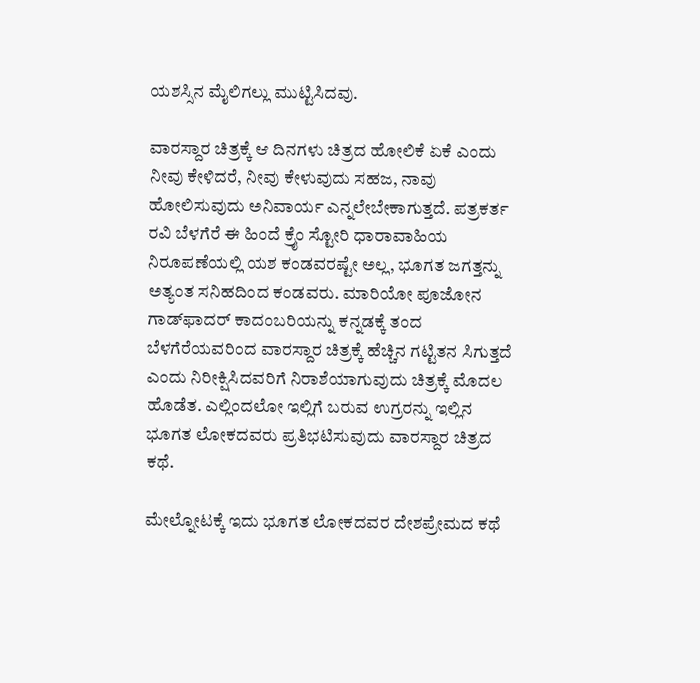ಯಶಸ್ಸಿನ ಮೈಲಿಗಲ್ಲು ಮುಟ್ಟಿಸಿದವು.

ವಾರಸ್ದಾರ ಚಿತ್ರಕ್ಕೆ ಆ ದಿನಗಳು ಚಿತ್ರದ ಹೋಲಿಕೆ ಏಕೆ ಎಂದು ನೀವು ಕೇಳಿದರೆ, ನೀವು ಕೇಳುವುದು ಸಹಜ, ನಾವು ಹೋಲಿಸುವುದು ಅನಿವಾರ್ಯ ಎನ್ನಲೇಬೇಕಾಗುತ್ತದೆ. ಪತ್ರಕರ್ತ ರವಿ ಬೆಳಗೆರೆ ಈ ಹಿಂದೆ ಕ್ರೈಂ ಸ್ಟೋರಿ ಧಾರಾವಾಹಿಯ ನಿರೂಪಣೆಯಲ್ಲಿ ಯಶ ಕಂಡವರಷ್ಟೇ ಅಲ್ಲ, ಭೂಗತ ಜಗತ್ತನ್ನು ಅತ್ಯಂತ ಸನಿಹದಿಂದ ಕಂಡವರು. ಮಾರಿಯೋ ಪೂಜೋನ ಗಾಡ್‌ಫಾದರ್ ಕಾದಂಬರಿಯನ್ನು ಕನ್ನಡಕ್ಕೆ ತಂದ ಬೆಳಗೆರೆಯವರಿಂದ ವಾರಸ್ದಾರ ಚಿತ್ರಕ್ಕೆ ಹೆಚ್ಚಿನ ಗಟ್ಟಿತನ ಸಿಗುತ್ತದೆ ಎಂದು ನಿರೀಕ್ಷಿಸಿದವರಿಗೆ ನಿರಾಶೆಯಾಗುವುದು ಚಿತ್ರಕ್ಕೆ ಮೊದಲ ಹೊಡೆತ. ಎಲ್ಲಿಂದಲೋ ಇಲ್ಲಿಗೆ ಬರುವ ಉಗ್ರರನ್ನು ಇಲ್ಲಿನ ಭೂಗತ ಲೋಕದವರು ಪ್ರತಿಭಟಿಸುವುದು ವಾರಸ್ದಾರ ಚಿತ್ರದ ಕಥೆ.

ಮೇಲ್ನೋಟಕ್ಕೆ ಇದು ಭೂಗತ ಲೋಕದವರ ದೇಶಪ್ರೇಮದ ಕಥೆ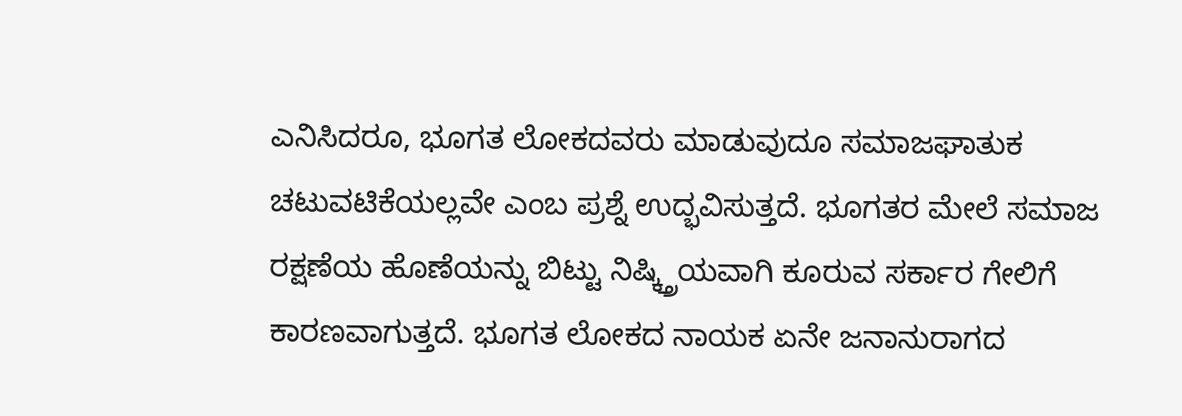ಎನಿಸಿದರೂ, ಭೂಗತ ಲೋಕದವರು ಮಾಡುವುದೂ ಸಮಾಜಘಾತುಕ ಚಟುವಟಿಕೆಯಲ್ಲವೇ ಎಂಬ ಪ್ರಶ್ನೆ ಉದ್ಭವಿಸುತ್ತದೆ. ಭೂಗತರ ಮೇಲೆ ಸಮಾಜ ರಕ್ಷಣೆಯ ಹೊಣೆಯನ್ನು ಬಿಟ್ಟು ನಿಷ್ಕ್ತ್ರಿಯವಾಗಿ ಕೂರುವ ಸರ್ಕಾರ ಗೇಲಿಗೆ ಕಾರಣವಾಗುತ್ತದೆ. ಭೂಗತ ಲೋಕದ ನಾಯಕ ಏನೇ ಜನಾನುರಾಗದ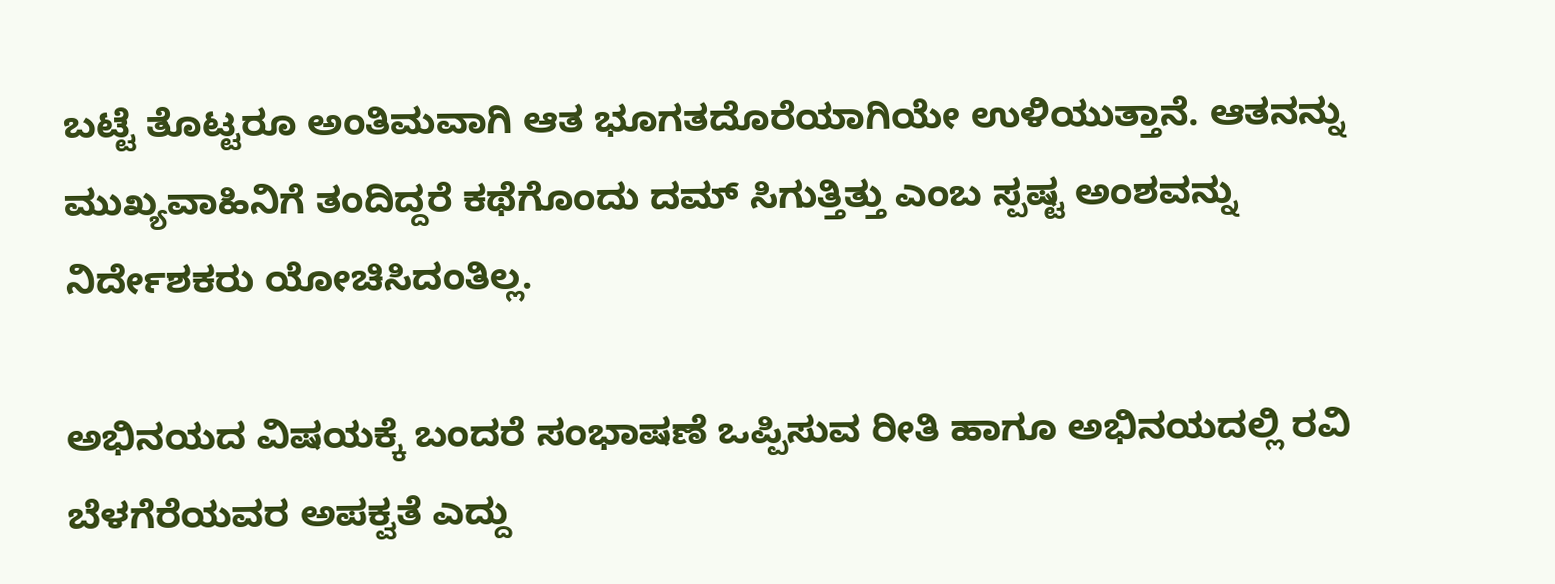ಬಟ್ಟೆ ತೊಟ್ಟರೂ ಅಂತಿಮವಾಗಿ ಆತ ಭೂಗತದೊರೆಯಾಗಿಯೇ ಉಳಿಯುತ್ತಾನೆ. ಆತನನ್ನು ಮುಖ್ಯವಾಹಿನಿಗೆ ತಂದಿದ್ದರೆ ಕಥೆಗೊಂದು ದಮ್ ಸಿಗುತ್ತಿತ್ತು ಎಂಬ ಸ್ಪಷ್ಟ ಅಂಶವನ್ನು ನಿರ್ದೇಶಕರು ಯೋಚಿಸಿದಂತಿಲ್ಲ.

ಅಭಿನಯದ ವಿಷಯಕ್ಕೆ ಬಂದರೆ ಸಂಭಾಷಣೆ ಒಪ್ಪಿಸುವ ರೀತಿ ಹಾಗೂ ಅಭಿನಯದಲ್ಲಿ ರವಿ ಬೆಳಗೆರೆಯವರ ಅಪಕ್ವತೆ ಎದ್ದು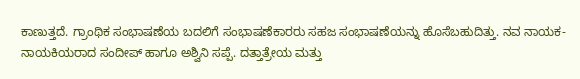ಕಾಣುತ್ತದೆ. ಗ್ರಾಂಥಿಕ ಸಂಭಾಷಣೆಯ ಬದಲಿಗೆ ಸಂಭಾಷಣೆಕಾರರು ಸಹಜ ಸಂಭಾಷಣೆಯನ್ನು ಹೊಸೆಬಹುದಿತ್ತು. ನವ ನಾಯಕ-ನಾಯಕಿಯರಾದ ಸಂದೀಪ್ ಹಾಗೂ ಅಶ್ವಿನಿ ಸಪ್ಪೆ. ದತ್ತಾತ್ರೇಯ ಮತ್ತು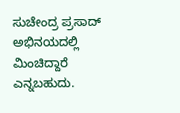ಸುಚೇಂದ್ರ ಪ್ರಸಾದ್ ಅಭಿನಯದಲ್ಲಿ ಮಿಂಚಿದ್ದಾರೆ ಎನ್ನಬಹುದು.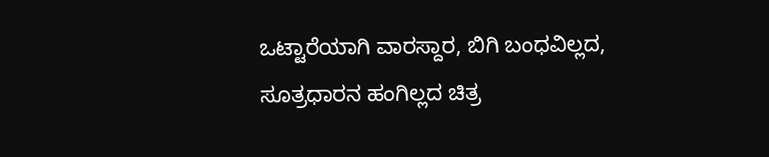ಒಟ್ಟಾರೆಯಾಗಿ ವಾರಸ್ದಾರ, ಬಿಗಿ ಬಂಧವಿಲ್ಲದ, ಸೂತ್ರಧಾರನ ಹಂಗಿಲ್ಲದ ಚಿತ್ರ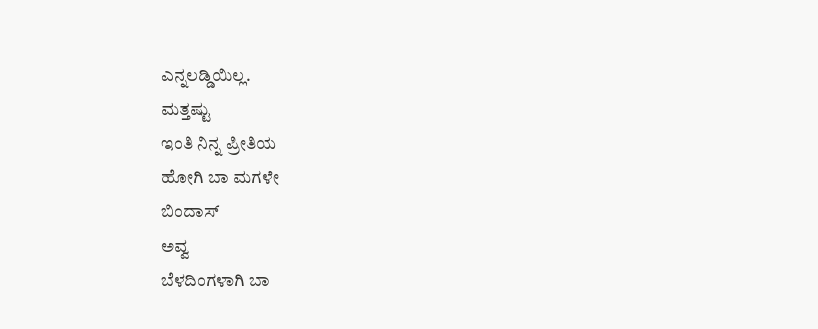ಎನ್ನಲಡ್ಡಿಯಿಲ್ಲ.
ಮತ್ತಷ್ಟು
ಇಂತಿ ನಿನ್ನ ಪ್ರೀತಿಯ
ಹೋಗಿ ಬಾ ಮಗಳೇ
ಬಿಂದಾಸ್
ಅವ್ವ
ಬೆಳದಿಂಗಳಾಗಿ ಬಾ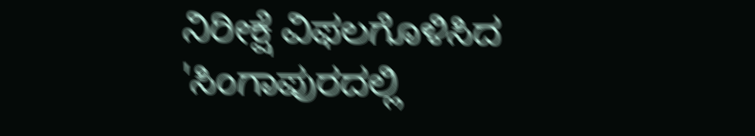ನಿರೀಕ್ಷೆ ವಿಫಲಗೊಳಿಸಿದ 'ಸಿಂಗಾಪುರದಲ್ಲಿ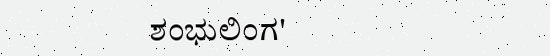ಶಂಭುಲಿಂಗ'